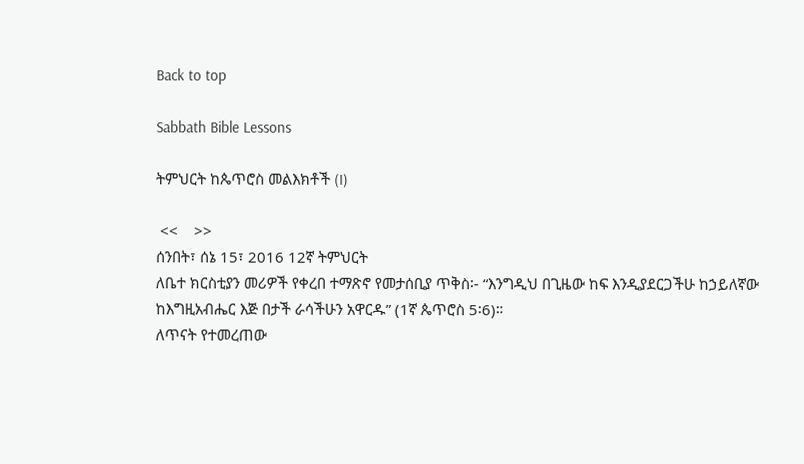Back to top

Sabbath Bible Lessons

ትምህርት ከጴጥሮስ መልእክቶች (I)

 <<    >>
ሰንበት፣ ሰኔ 15፣ 2016 12ኛ ትምህርት
ለቤተ ክርስቲያን መሪዎች የቀረበ ተማጽኖ የመታሰቢያ ጥቅስ፡- “እንግዲህ በጊዜው ከፍ እንዲያደርጋችሁ ከኃይለኛው ከእግዚአብሔር እጅ በታች ራሳችሁን አዋርዱ” (1ኛ ጴጥሮስ 5፡6)።
ለጥናት የተመረጠው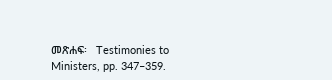መጽሐፍ፡   Testimonies to Ministers, pp. 347–359.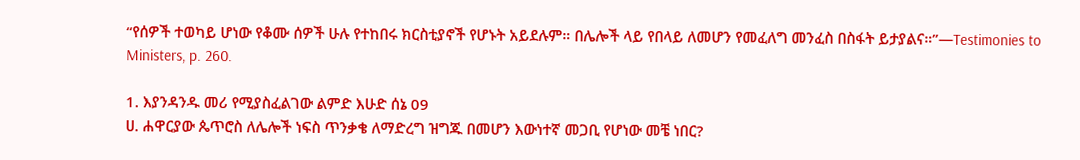“የሰዎች ተወካይ ሆነው የቆሙ ሰዎች ሁሉ የተከበሩ ክርስቲያኖች የሆኑት አይደሉም። በሌሎች ላይ የበላይ ለመሆን የመፈለግ መንፈስ በስፋት ይታያልና።”—Testimonies to Ministers, p. 260.

1. እያንዳንዱ መሪ የሚያስፈልገው ልምድ እሁድ ሰኔ 09
ሀ. ሐዋርያው ጴጥሮስ ለሌሎች ነፍስ ጥንቃቄ ለማድረግ ዝግጁ በመሆን እውነተኛ መጋቢ የሆነው መቼ ነበር?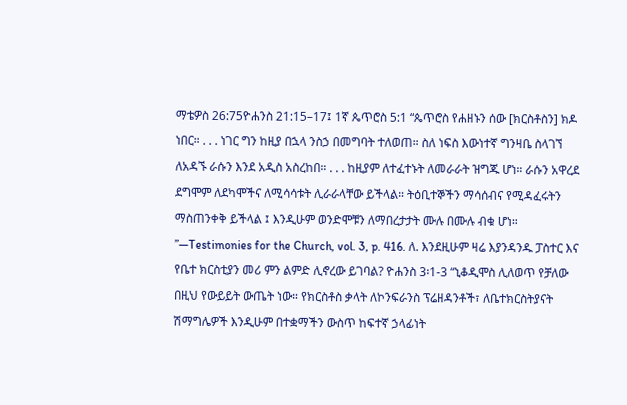ማቴዎስ 26:75ዮሐንስ 21:15–17፤ 1ኛ ጴጥሮስ 5:1 “ጴጥሮስ የሐዘኑን ሰው [ክርስቶስን] ክዶ ነበር። . . . ነገር ግን ከዚያ በኋላ ንስኃ በመግባት ተለወጠ። ስለ ነፍስ እውነተኛ ግንዛቤ ስላገኘ ለአዳኙ ራሱን እንደ አዲስ አስረከበ። . . . ከዚያም ለተፈተኑት ለመራራት ዝግጁ ሆነ። ራሱን አዋረደ ደግሞም ለደካሞችና ለሚሳሳቱት ሊራራላቸው ይችላል። ትዕቢተኞችን ማሳሰብና የሚዳፈሩትን ማስጠንቀቅ ይችላል ፤ እንዲሁም ወንድሞቹን ለማበረታታት ሙሉ በሙሉ ብቁ ሆነ። ”—Testimonies for the Church, vol. 3, p. 416. ለ. እንደዚሁም ዛሬ እያንዳንዱ ፓስተር እና የቤተ ክርስቲያን መሪ ምን ልምድ ሊኖረው ይገባል? ዮሐንስ 3፡1-3 “ኒቆዲሞስ ሊለወጥ የቻለው በዚህ የውይይት ውጤት ነው። የክርስቶስ ቃላት ለኮንፍራንስ ፕሬዘዳንቶች፣ ለቤተክርስትያናት ሽማግሌዎች እንዲሁም በተቋማችን ውስጥ ከፍተኛ ኃላፊነት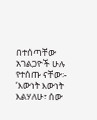በተሰጣቸው አገልጋዮች ሁሉ የተሰጡ ናቸው፡- ‘እውነት እውነት እልሃለሁ፣ ሰው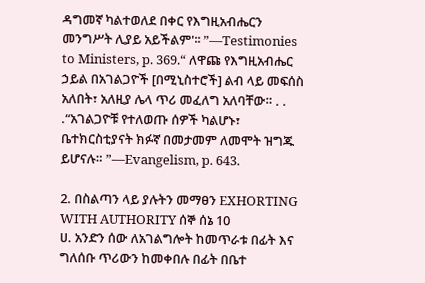ዳግመኛ ካልተወለደ በቀር የእግዚአብሔርን መንግሥት ሊያይ አይችልም'፡፡ ”—Testimonies to Ministers, p. 369.“ ለዋጩ የእግዚአብሔር ኃይል በአገልጋዮች [በሚኒስተሮች] ልብ ላይ መፍሰስ አለበት፣ አለዚያ ሌላ ጥሪ መፈለግ አለባቸው። . . .“አገልጋዮቹ የተለወጡ ሰዎች ካልሆኑ፣ ቤተክርስቲያናት ክፉኛ በመታመም ለመሞት ዝግጁ ይሆናሉ። ”—Evangelism, p. 643.

2. በስልጣን ላይ ያሉትን መማፀን EXHORTING WITH AUTHORITY ሰኞ ሰኔ 10
ሀ. አንድን ሰው ለአገልግሎት ከመጥራቱ በፊት እና ግለሰቡ ጥሪውን ከመቀበሉ በፊት በቤተ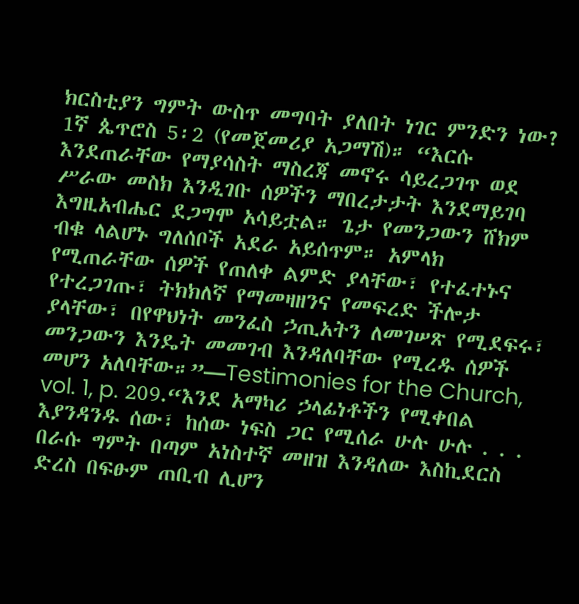ክርስቲያን ግምት ውስጥ መግባት ያለበት ነገር ምንድን ነው? 1ኛ ጴጥሮስ 5፡2 (የመጀመሪያ አጋማሽ)። “እርሱ እንደጠራቸው የማያሳስት ማስረጃ መኖሩ ሳይረጋገጥ ወደ ሥራው መስክ እንዲገቡ ሰዎችን ማበረታታት እንደማይገባ እግዚአብሔር ደጋግሞ አሳይቷል። ጌታ የመንጋውን ሸክም ብቁ ላልሆኑ ግለሰቦች አደራ አይሰጥም። አምላክ የሚጠራቸው ሰዎች የጠለቀ ልምድ ያላቸው፣ የተፈተኑና የተረጋገጡ፣ ትክክለኛ የማመዛዘንና የመፍረድ ችሎታ ያላቸው፣ በየዋህነት መንፈስ ኃጢአትን ለመገሠጽ የሚደፍሩ፣ መንጋውን እንዴት መመገብ እንዳለባቸው የሚረዱ ሰዎች መሆን አለባቸው።”—Testimonies for the Church, vol. 1, p. 209.“እንደ አማካሪ ኃላፊነቶችን የሚቀበል እያንዳንዱ ሰው፣ ከሰው ነፍስ ጋር የሚሰራ ሁሉ ሁሉ . . . በራሱ ግምት በጣም አነስተኛ መዘዝ እንዳለው እስኪደርስ ድረስ በፍፁም ጠቢብ ሊሆን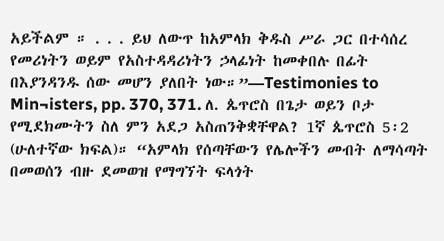አይችልም ። . . . ይህ ለውጥ ከአምላክ ቅዱስ ሥራ ጋር በተሳሰረ የመሪነትን ወይም የአስተዳዳሪነትን ኃላፊነት ከመቀበሉ በፊት በእያንዳንዱ ሰው መሆን ያለበት ነው።”—Testimonies to Min¬isters, pp. 370, 371. ለ. ጴጥሮስ በጌታ ወይን ቦታ የሚደክሙትን ስለ ምን አደጋ አስጠንቅቋቸዋል? 1ኛ ጴጥሮስ 5፡2 (ሁለተኛው ክፍል)። “አምላክ የሰጣቸውን የሌሎችን መብት ለማሳጣት በመወሰን ብዙ ደመወዝ የማግኘት ፍላጎት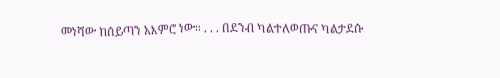መነሻው ከሰይጣን አእምሮ ነው። . . . በደንብ ካልተለወጡና ካልታደሱ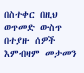በስተቀር በዚህ ወጥመድ ውስጥ በተያዙ ሰዎች እምብዛም መታመን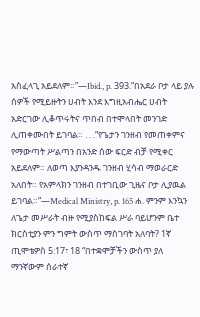አስፈላጊ አይደለም።”—Ibid., p. 393.“በአደራ ቦታ ላይ ያሉ ሰዎች የሚይዙትን ሀብት እንደ እግዚአብሔር ሀብት አድርገው ሊቆጥሩትና ጥበብ በተሞላበት መንገድ ሊጠቀሙበት ይገባል። . . .“የጌታን ገንዘብ የመጠቀምና የማውጣት ሥልጣን በአንድ ሰው ፍርድ ብቻ የሚቀር አይደለም። ለወጣ እያንዳንዱ ገንዘብ ሂሳብ ማወራርድ አለበት። የአምላክን ገንዘብ በተገቢው ጊዜና ቦታ ሊያዉል ይገባል።”—Medical Ministry, p. 165 ሐ. ምንም እንኳን ለጌታ መሥራት ብዙ የሚያስከፍል ሥራ ባይሆንም ቤተ ክርስቲያን ምን ግምት ውስጥ ማስገባት አለባት? 1ኛ ጢሞቴዎስ 5:17፣ 18 “በተቋሞቻችን ውስጥ ያለ ማንኛውም ሰራተኛ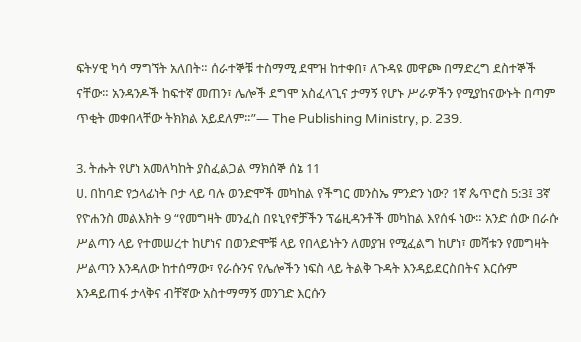ፍትሃዊ ካሳ ማግኘት አለበት። ሰራተኞቹ ተስማሚ ደሞዝ ከተቀበ፣ ለጉዳዩ መዋጮ በማድረግ ደስተኞች ናቸው። አንዳንዶች ከፍተኛ መጠን፣ ሌሎች ደግሞ አስፈላጊና ታማኝ የሆኑ ሥራዎችን የሚያከናውኑት በጣም ጥቂት መቀበላቸው ትክክል አይደለም።”— The Publishing Ministry, p. 239.

3. ትሑት የሆነ አመለካከት ያስፈልጋል ማክሰኞ ሰኔ 11
ሀ. በከባድ የኃላፊነት ቦታ ላይ ባሉ ወንድሞች መካከል የችግር መንስኤ ምንድን ነው? 1ኛ ጴጥሮስ 5:3፤ 3ኛ የዮሐንስ መልእክት 9 “የመግዛት መንፈስ በዩኒየኖቻችን ፕሬዚዳንቶች መካከል እየሰፋ ነው። አንድ ሰው በራሱ ሥልጣን ላይ የተመሠረተ ከሆነና በወንድሞቹ ላይ የበላይነትን ለመያዝ የሚፈልግ ከሆነ፣ መሻቱን የመግዛት ሥልጣን እንዳለው ከተሰማው፣ የራሱንና የሌሎችን ነፍስ ላይ ትልቅ ጉዳት እንዳይደርስበትና እርሱም እንዳይጠፋ ታላቅና ብቸኛው አስተማማኝ መንገድ እርሱን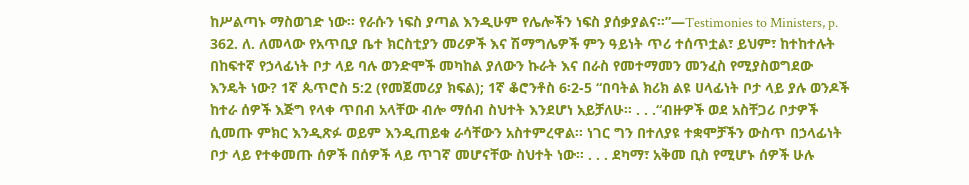ከሥልጣኑ ማስወገድ ነው። የራሱን ነፍስ ያጣል እንዲሁም የሌሎችን ነፍስ ያሰቃያልና።”—Testimonies to Ministers, p. 362. ለ. ለመላው የአጥቢያ ቤተ ክርስቲያን መሪዎች እና ሽማግሌዎች ምን ዓይነት ጥሪ ተሰጥቷል፣ ይህም፣ ከተከተሉት በከፍተኛ የኃላፊነት ቦታ ላይ ባሉ ወንድሞች መካከል ያለውን ኩራት እና በራስ የመተማመን መንፈስ የሚያስወግደው እንዴት ነው? 1ኛ ጴጥሮስ 5:2 (የመጀመሪያ ክፍል); 1ኛ ቆሮንቶስ 6፡2-5 “በባትል ክሪክ ልዩ ሀላፊነት ቦታ ላይ ያሉ ወንዶች ከተራ ሰዎች እጅግ የላቀ ጥበብ አላቸው ብሎ ማሰብ ስህተት እንደሆነ አይቻለሁ። . . .“ብዙዎች ወደ አስቸጋሪ ቦታዎች ሲመጡ ምክር እንዲጽፉ ወይም እንዲጠይቁ ራሳቸውን አስተምረዋል። ነገር ግን በተለያዩ ተቋሞቻችን ውስጥ በኃላፊነት ቦታ ላይ የተቀመጡ ሰዎች በሰዎች ላይ ጥገኛ መሆናቸው ስህተት ነው። . . . ደካማ፣ አቅመ ቢስ የሚሆኑ ሰዎች ሁሉ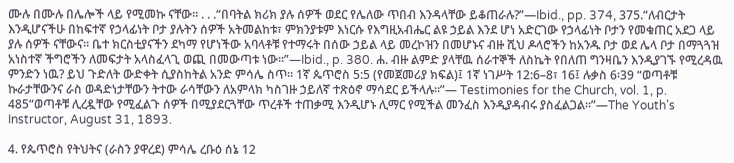ሙሉ በሙሉ በሌሎች ላይ የሚመኩ ናቸው። . . .“በባትል ክሪክ ያሉ ሰዎች ወደር የሌለው ጥበብ እንዳላቸው ይቆጠራሉ?”—Ibid., pp. 374, 375.“ለብርታት እንዲሆናችሁ በከፍተኛ የኃላፊነት ቦታ ያሉትን ሰዎች አትመልከቱ፣ ምክንያቱም እነርሱ የእግዚአብሔር ልዩ ኃይል እንደ ሆነ አድርገው የኃላፊነት ቦታን የመቁጠር አደጋ ላይ ያሉ ሰዎች ናቸውና። ቤተ ክርስቲያናችን ደካማ የሆነችው አባላቶቹ የተማሩት በሰው ኃይል ላይ መረኮዝን በመሆኑና ብዙ ሺህ ዶላሮችን ከአንዱ ቦታ ወደ ሌላ ቦታ በማጓጓዝ አነስተኛ ችግሮችን ለመፍታት አላስፈላጊ ወጪ በመውጣቱ ነው።”—Ibid., p. 380. ሐ. ብዙ ልምድ ያላቸዉ ሰራተኞች ለስኬት የበለጠ ግንዛቤን እንዲያገኙ የሚረዳዉ ምንድን ነዉ? ይህ ጉድለት ውድቀት ሲያስከትል አንድ ምሳሌ ስጥ። 1ኛ ጴጥሮስ 5:5 (የመጀመሪያ ክፍል)፤ 1ኛ ነገሥት 12:6–8፣ 16፤ ሉቃስ 6፡39 “ወጣቶቹ ኩራታቸውንና ራስ ወዳድነታቸውን ትተው ራሳቸውን ለአምላክ ካስገዙ ኃይለኛ ተጽዕኖ ማሳደር ይችላሉ።”— Testimonies for the Church, vol. 1, p. 485“ወጣቶቹ ሊረዷቸው የሚፈልጉ ሰዎች በሚያደርጓቸው ጥረቶች ተጠቃሚ እንዲሆኑ ሊማር የሚችል መንፈስ እንዲያዳብሩ ያስፈልጋል።”—The Youth’s Instructor, August 31, 1893.

4. የጴጥሮስ የትህትና (ራስን ያዋረደ) ምሳሌ ረቡዕ ሰኔ 12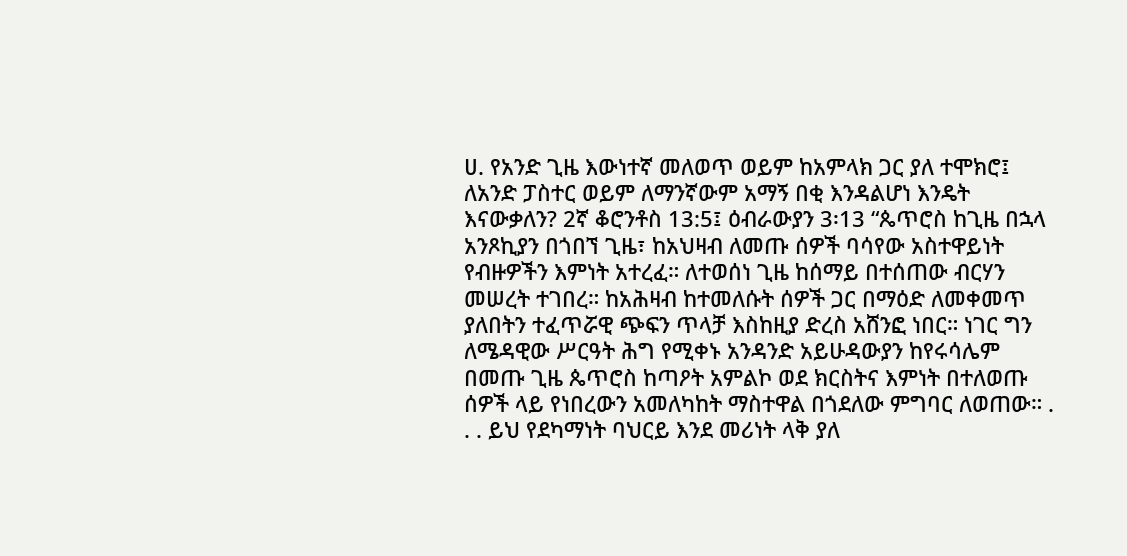ሀ. የአንድ ጊዜ እውነተኛ መለወጥ ወይም ከአምላክ ጋር ያለ ተሞክሮ፤ ለአንድ ፓስተር ወይም ለማንኛውም አማኝ በቂ እንዳልሆነ እንዴት እናውቃለን? 2ኛ ቆሮንቶስ 13:5፤ ዕብራውያን 3፡13 “ጴጥሮስ ከጊዜ በኋላ አንጾኪያን በጎበኘ ጊዜ፣ ከአህዛብ ለመጡ ሰዎች ባሳየው አስተዋይነት የብዙዎችን እምነት አተረፈ። ለተወሰነ ጊዜ ከሰማይ በተሰጠው ብርሃን መሠረት ተገበረ። ከአሕዛብ ከተመለሱት ሰዎች ጋር በማዕድ ለመቀመጥ ያለበትን ተፈጥሯዊ ጭፍን ጥላቻ እስከዚያ ድረስ አሸንፎ ነበር። ነገር ግን ለሜዳዊው ሥርዓት ሕግ የሚቀኑ አንዳንድ አይሁዳውያን ከየሩሳሌም በመጡ ጊዜ ጴጥሮስ ከጣዖት አምልኮ ወደ ክርስትና እምነት በተለወጡ ሰዎች ላይ የነበረውን አመለካከት ማስተዋል በጎደለው ምግባር ለወጠው። . . . ይህ የደካማነት ባህርይ እንደ መሪነት ላቅ ያለ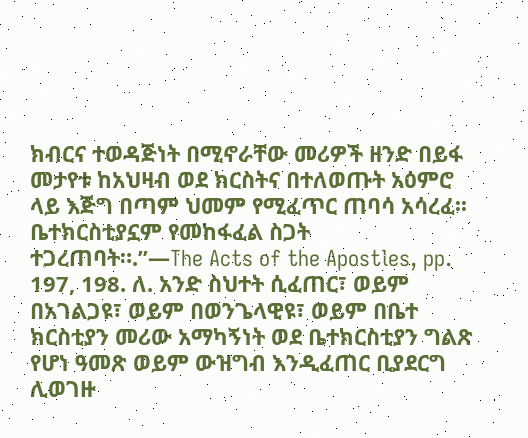ክብርና ተወዳጅነት በሚኖራቸው መሪዎች ዘንድ በይፋ መታየቱ ከአህዛብ ወደ ክርስትና በተለወጡት አዕምሮ ላይ እጅግ በጣም ህመም የሚፈጥር ጠባሳ አሳረፈ፡፡ ቤተክርስቲያኗም የመከፋፈል ስጋት ተጋረጠባት።.”—The Acts of the Apostles, pp. 197, 198. ለ. አንድ ስህተት ሲፈጠር፣ ወይም በአገልጋዩ፣ ወይም በወንጌላዊዩ፣ ወይም በቤተ ክርስቲያን መሪው አማካኝነት ወደ ቤተክርስቲያን ግልጽ የሆነ ዓመጽ ወይም ውዝግብ እንዲፈጠር ቢያደርግ ሊወገዙ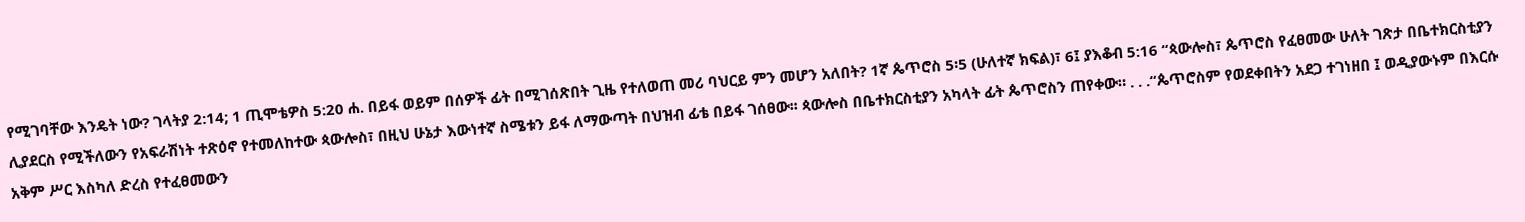የሚገባቸው እንዴት ነው? ገላትያ 2:14; 1 ጢሞቴዎስ 5:20 ሐ. በይፋ ወይም በሰዎች ፊት በሚገሰጽበት ጊዜ የተለወጠ መሪ ባህርይ ምን መሆን አለበት? 1ኛ ጴጥሮስ 5፡5 (ሁለተኛ ክፍል)፣ 6፤ ያእቆብ 5:16 “ጳውሎስ፣ ጴጥሮስ የፈፀመው ሁለት ገጽታ በቤተክርስቲያን ሊያደርስ የሚችለውን የአፍራሽነት ተጽዕኖ የተመለከተው ጳውሎስ፣ በዚህ ሁኔታ እውነተኛ ስሜቱን ይፋ ለማውጣት በህዝብ ፊቴ በይፋ ገሰፀው፡፡ ጳውሎስ በቤተክርስቲያን አካላት ፊት ጴጥሮስን ጠየቀው። . . .“ጴጥሮስም የወደቀበትን አደጋ ተገነዘበ ፤ ወዲያውኑም በእርሱ አቅም ሥር እስካለ ድረስ የተፈፀመውን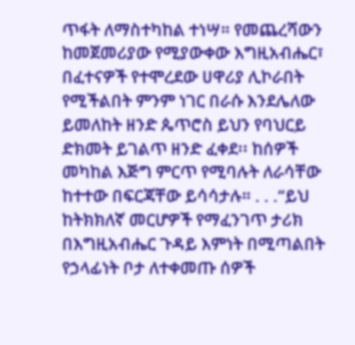ጥፋት ለማስተካከል ተነሣ። የመጨረሻውን ከመጀመሪያው የሚያውቀው እግዚአብሔር፣ በፈተናዎች የተሞረደው ሀዋሪያ ሊኮራበት የሚችልበት ምንም ነገር በራሱ እንደሌለው ይመለከት ዘንድ ጴጥሮስ ይህን የባህርይ ድክመት ይገልጥ ዘንድ ፈቀደ፡፡ ከሰዎች መካከል እጅግ ምርጥ የሚባሉት ለራሳቸው ከተተው በፍርጃቸው ይሳሳታሉ። . . .“ይህ ከትክክለኛ መርሆዎች የማፈንገጥ ታሪክ በእግዚአብሔር ጉዳይ እምነት በሚጣልበት የኃላፊነት ቦታ ለተቀመጡ ሰዎች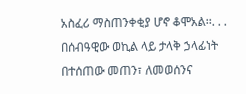አስፈሪ ማስጠንቀቂያ ሆኖ ቆሞአል፡፡. . . በሰብዓዊው ወኪል ላይ ታላቅ ኃላፊነት በተሰጠው መጠን፣ ለመወሰንና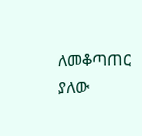ለመቆጣጠር ያለው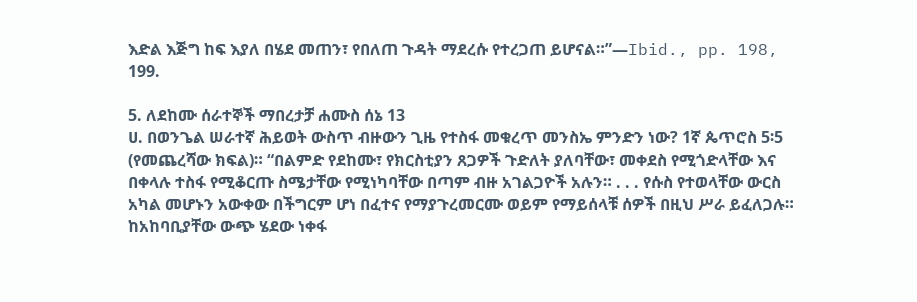እድል እጅግ ከፍ እያለ በሄደ መጠን፣ የበለጠ ጉዳት ማደረሱ የተረጋጠ ይሆናል።”—Ibid., pp. 198, 199.

5. ለደከሙ ሰራተኞች ማበረታቻ ሐሙስ ሰኔ 13
ሀ. በወንጌል ሠራተኛ ሕይወት ውስጥ ብዙውን ጊዜ የተስፋ መቁረጥ መንስኤ ምንድን ነው? 1ኛ ጴጥሮስ 5፡5 (የመጨረሻው ክፍል)። “በልምድ የደከሙ፣ የክርስቲያን ጸጋዎች ጉድለት ያለባቸው፣ መቀደስ የሚጎድላቸው እና በቀላሉ ተስፋ የሚቆርጡ ስሜታቸው የሚነካባቸው በጣም ብዙ አገልጋዮች አሉን። . . . የሱስ የተወላቸው ውርስ አካል መሆኑን አውቀው በችግርም ሆነ በፈተና የማያጉረመርሙ ወይም የማይሰላቹ ሰዎች በዚህ ሥራ ይፈለጋሉ። ከአከባቢያቸው ውጭ ሄደው ነቀፋ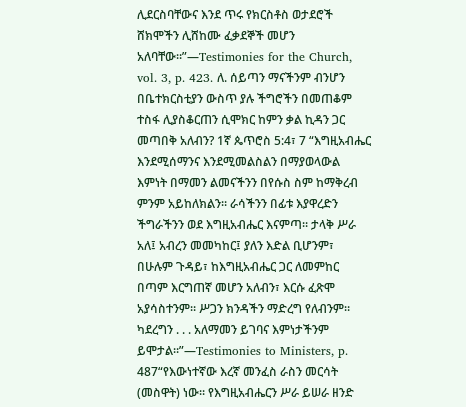ሊደርስባቸውና እንደ ጥሩ የክርስቶስ ወታደሮች ሸክሞችን ሊሸከሙ ፈቃደኞች መሆን አለባቸው።”—Testimonies for the Church, vol. 3, p. 423. ለ. ሰይጣን ማናችንም ብንሆን በቤተክርስቲያን ውስጥ ያሉ ችግሮችን በመጠቆም ተስፋ ሊያስቆርጠን ሲሞክር ከምን ቃል ኪዳን ጋር መጣበቅ አለብን? 1ኛ ጴጥሮስ 5:4፣ 7 “እግዚአብሔር እንደሚሰማንና እንደሚመልስልን በማያወላውል እምነት በማመን ልመናችንን በየሱስ ስም ከማቅረብ ምንም አይከለክልን። ራሳችንን በፊቱ እያዋረድን ችግራችንን ወደ እግዚአብሔር እናምጣ። ታላቅ ሥራ አለ፤ አብረን መመካከር፤ ያለን እድል ቢሆንም፣ በሁሉም ጉዳይ፣ ከእግዚአብሔር ጋር ለመምከር በጣም እርግጠኛ መሆን አለብን፣ እርሱ ፈጽሞ አያሳስተንም። ሥጋን ክንዳችን ማድረግ የለብንም። ካደረግን . . . አለማመን ይገባና እምነታችንም ይሞታል።”—Testimonies to Ministers, p. 487“የእውነተኛው እረኛ መንፈስ ራስን መርሳት (መስዋት) ነው። የእግዚአብሔርን ሥራ ይሠራ ዘንድ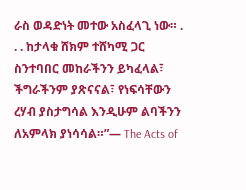ራስ ወዳድነት መተው አስፈላጊ ነው። . . . ከታላቁ ሸክም ተሸካሚ ጋር ስንተባበር መከራችንን ይካፈላል፣ ችግራችንም ያጽናናል፣ የነፍሳቸውን ረሃብ ያስታግሳል እንዲሁም ልባችንን ለአምላክ ያነሳሳል።”— The Acts of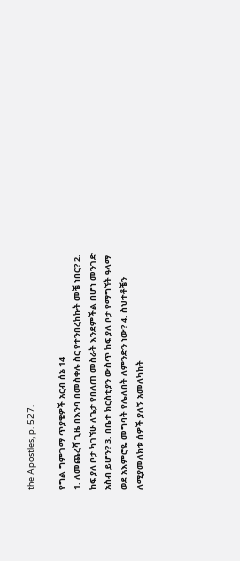the Apostles, p. 527.

የግል ግምገማ ጥያቄዎች አርብ ሰኔ 14
1. ለመጨረሻ ጊዜ በእንባ በመስቀሉ ስር የተንበረከኩት መቼ ነበር? 2. ከፍ ያለ ቦታ ካገኘሁ ለጌታ የበለጠ መስራት እንደምችል በሆነ መንገድ አስብ ይሆን? 3. በቤተ ክርስቲያን ውስጥ ከፍ ያለ ቦታ የማግኘት ዓላማ ወደ አእምሮዬ መግባት የሌለበት ለምንድን ነው? 4. ስህተቶቼን ለሚያመለክቱ ሰዎች ያለኝ አመለካከት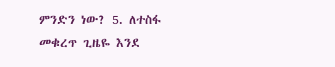ምንድን ነው? 5. ለተስፋ መቁረጥ ጊዜዬ እንደ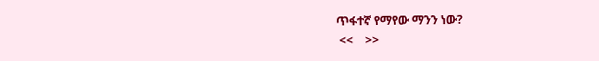ጥፋተኛ የማየው ማንን ነው?
 <<    >>